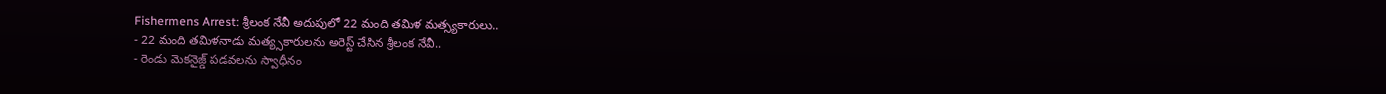Fishermens Arrest: శ్రీలంక నేవీ అదుపులో 22 మంది తమిళ మత్స్యకారులు..
- 22 మంది తమిళనాడు మత్య్సకారులను అరెస్ట్ చేసిన శ్రీలంక నేవీ..
- రెండు మెకనైజ్డ్ పడవలను స్వాధీనం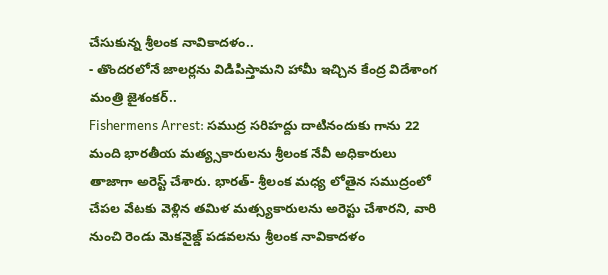చేసుకున్న శ్రీలంక నావికాదళం..
- తొందరలోనే జాలర్లను విడిపిస్తామని హామీ ఇచ్చిన కేంద్ర విదేశాంగ మంత్రి జైశంకర్..
Fishermens Arrest: సముద్ర సరిహద్దు దాటినందుకు గాను 22 మంది భారతీయ మత్య్సకారులను శ్రీలంక నేవీ అధికారులు తాజాగా అరెస్ట్ చేశారు. భారత్- శ్రీలంక మధ్య లోతైన సముద్రంలో చేపల వేటకు వెళ్లిన తమిళ మత్స్యకారులను అరెస్టు చేశారని, వారి నుంచి రెండు మెకనైజ్డ్ పడవలను శ్రీలంక నావికాదళం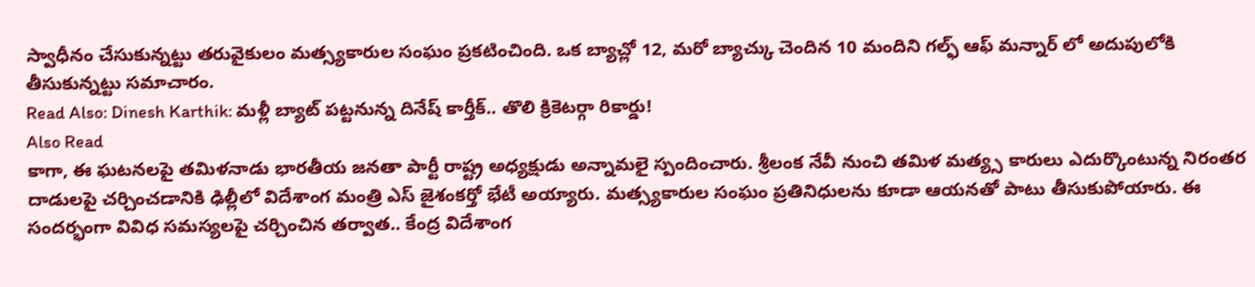స్వాధీనం చేసుకున్నట్టు తరువైకులం మత్స్యకారుల సంఘం ప్రకటించింది. ఒక బ్యాచ్లో 12, మరో బ్యాచ్కు చెందిన 10 మందిని గల్ఫ్ ఆఫ్ మన్నార్ లో అదుపులోకి తీసుకున్నట్టు సమాచారం.
Read Also: Dinesh Karthik: మళ్లీ బ్యాట్ పట్టనున్న దినేష్ కార్తీక్.. తొలి క్రికెటర్గా రికార్డు!
Also Read
కాగా, ఈ ఘటనలపై తమిళనాడు భారతీయ జనతా పార్టీ రాష్ట్ర అధ్యక్షుడు అన్నామలై స్పందించారు. శ్రీలంక నేవీ నుంచి తమిళ మత్య్స కారులు ఎదుర్కొంటున్న నిరంతర దాడులపై చర్చించడానికి ఢిల్లీలో విదేశాంగ మంత్రి ఎస్ జైశంకర్తో భేటీ అయ్యారు. మత్స్యకారుల సంఘం ప్రతినిధులను కూడా ఆయనతో పాటు తీసుకుపోయారు. ఈ సందర్భంగా వివిధ సమస్యలపై చర్చించిన తర్వాత.. కేంద్ర విదేశాంగ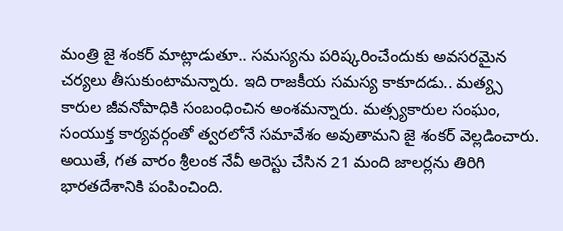మంత్రి జై శంకర్ మాట్లాడుతూ.. సమస్యను పరిష్కరించేందుకు అవసరమైన చర్యలు తీసుకుంటామన్నారు. ఇది రాజకీయ సమస్య కాకూదడు.. మత్య్స కారుల జీవనోపాధికి సంబంధించిన అంశమన్నారు. మత్స్యకారుల సంఘం, సంయుక్త కార్యవర్గంతో త్వరలోనే సమావేశం అవుతామని జై శంకర్ వెల్లడించారు. అయితే, గత వారం శ్రీలంక నేవీ అరెస్టు చేసిన 21 మంది జాలర్లను తిరిగి భారతదేశానికి పంపించింది.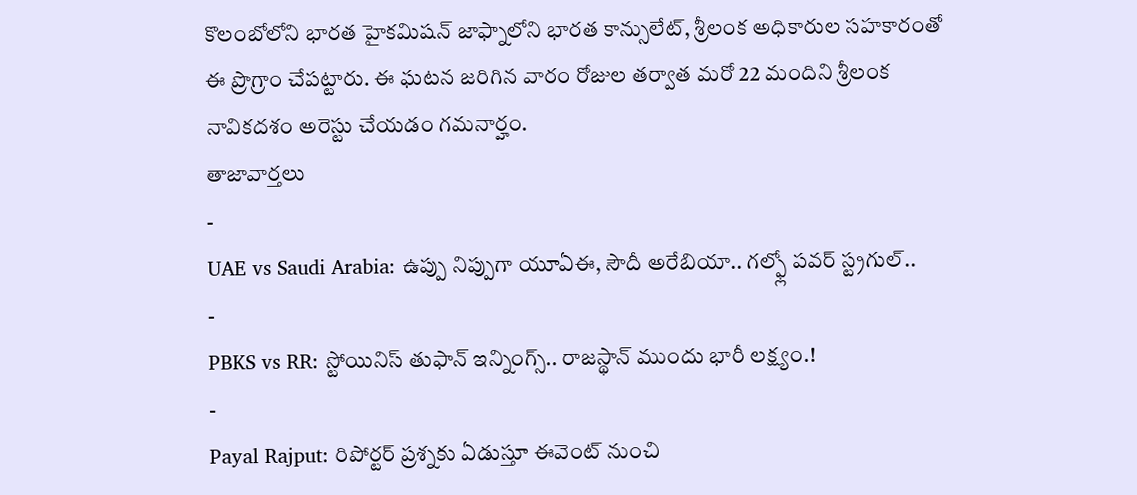కొలంబోలోని భారత హైకమిషన్ జాఫ్నాలోని భారత కాన్సులేట్, శ్రీలంక అధికారుల సహకారంతో ఈ ప్రొగ్రాం చేపట్టారు. ఈ ఘటన జరిగిన వారం రోజుల తర్వాత మరో 22 మందిని శ్రీలంక నావికదశం అరెస్టు చేయడం గమనార్హం.
తాజావార్తలు
-
UAE vs Saudi Arabia: ఉప్పు నిప్పుగా యూఏఈ, సౌదీ అరేబియా.. గల్ఫ్లో పవర్ స్ట్రగుల్..
-
PBKS vs RR: స్టోయినిస్ తుఫాన్ ఇన్నింగ్స్.. రాజస్థాన్ ముందు భారీ లక్ష్యం.!
-
Payal Rajput: రిపోర్టర్ ప్రశ్నకు ఏడుస్తూ ఈవెంట్ నుంచి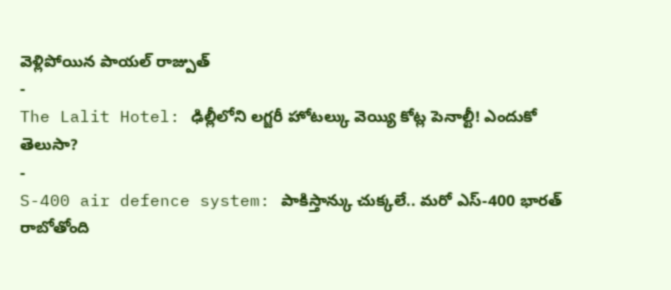వెళ్లిపోయిన పాయల్ రాజ్పుత్
-
The Lalit Hotel: ఢిల్లీలోని లగ్జరీ హోటల్కు వెయ్యి కోట్ల పెనాల్టీ! ఎందుకో తెలుసా?
-
S-400 air defence system: పాకిస్తాన్కు చుక్కలే.. మరో ఎస్-400 భారత్ రాబోతోంది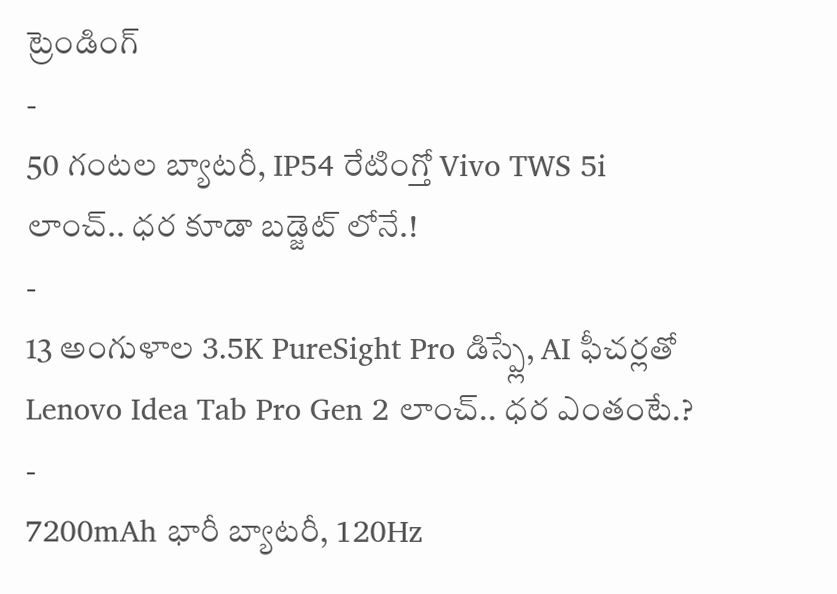ట్రెండింగ్
-
50 గంటల బ్యాటరీ, IP54 రేటింగ్తో Vivo TWS 5i లాంచ్.. ధర కూడా బడ్జెట్ లోనే.!
-
13 అంగుళాల 3.5K PureSight Pro డిస్ప్లే, AI ఫీచర్లతో Lenovo Idea Tab Pro Gen 2 లాంచ్.. ధర ఎంతంటే.?
-
7200mAh భారీ బ్యాటరీ, 120Hz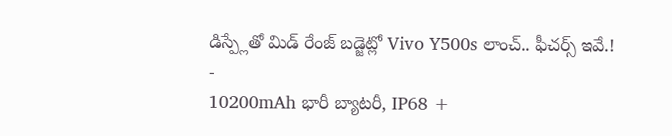డిస్ప్లేతో మిడ్ రేంజ్ బడ్జెట్లో Vivo Y500s లాంచ్.. ఫీచర్స్ ఇవే.!
-
10200mAh భారీ బ్యాటరీ, IP68 +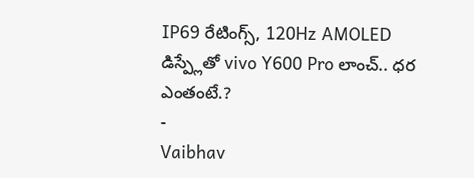IP69 రేటింగ్స్, 120Hz AMOLED డిస్ప్లేతో vivo Y600 Pro లాంచ్.. ధర ఎంతంటే.?
-
Vaibhav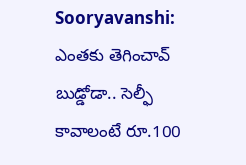Sooryavanshi: ఎంతకు తెగించావ్ బుడ్డోడా.. సెల్ఫీ కావాలంటే రూ.100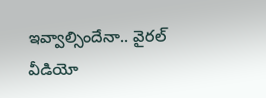ఇవ్వాల్సిందేనా.. వైరల్ వీడియో